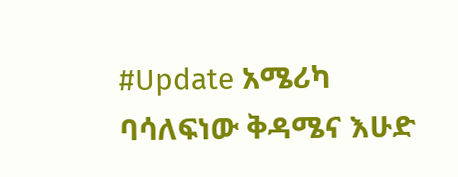#Update አሜሪካ ባሳለፍነው ቅዳሜና እሁድ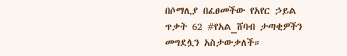በሶማሊያ በፈፀመችው የአየር ኃይል ጥቃት 62 #የአል_ሸባብ ታጣቂዎችን መግደሏን አስታውቃለች።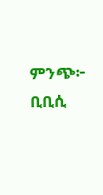ምንጭ፦ ቢቢሲ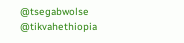@tsegabwolse @tikvahethiopia